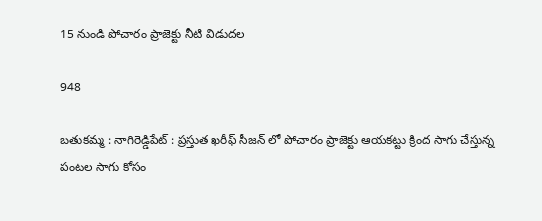15 నుండి పోచారం ప్రాజెక్టు నీటి విడుదల

948

బతుకమ్మ : నాగిరెడ్డిపేట్ : ప్రస్తుత ఖరీఫ్ సీజన్ లో పోచారం ప్రాజెక్టు ఆయకట్టు క్రింద సాగు చేస్తున్న పంటల సాగు కోసం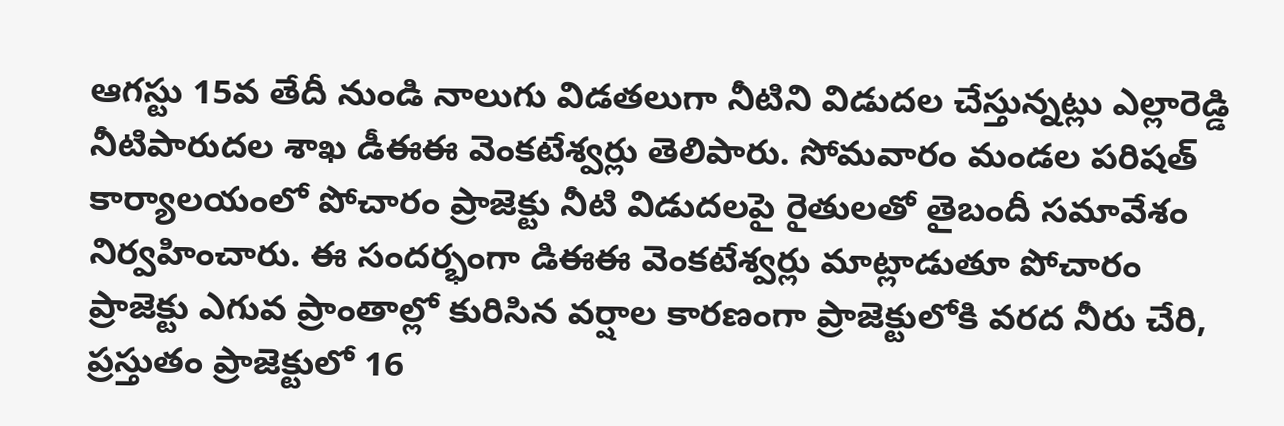ఆగస్టు 15వ తేదీ నుండి నాలుగు విడతలుగా నీటిని విడుదల చేస్తున్నట్లు ఎల్లారెడ్డి నీటిపారుదల శాఖ డీఈఈ వెంకటేశ్వర్లు తెలిపారు. సోమవారం మండల పరిషత్ కార్యాలయంలో పోచారం ప్రాజెక్టు నీటి విడుదలపై రైతులతో తైబందీ సమావేశం నిర్వహించారు. ఈ సందర్భంగా డిఈఈ వెంకటేశ్వర్లు మాట్లాడుతూ పోచారం ప్రాజెక్టు ఎగువ ప్రాంతాల్లో కురిసిన వర్షాల కారణంగా ప్రాజెక్టులోకి వరద నీరు చేరి, ప్రస్తుతం ప్రాజెక్టులో 16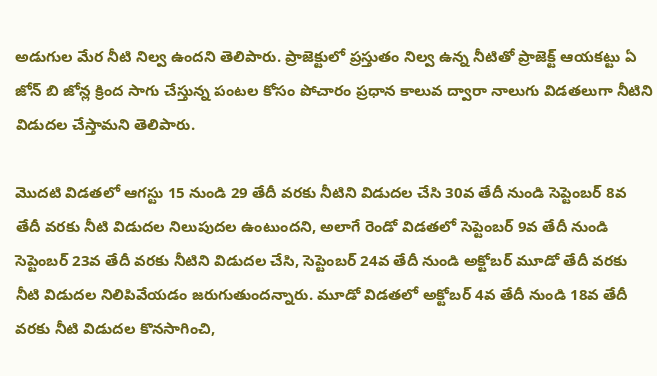అడుగుల మేర నీటి నిల్వ ఉందని తెలిపారు. ప్రాజెక్టులో ప్రస్తుతం నిల్వ ఉన్న నీటితో ప్రాజెక్ట్ ఆయకట్టు ఏ జోన్ బి జోన్ల క్రింద సాగు చేస్తున్న పంటల కోసం పోచారం ప్రధాన కాలువ ద్వారా నాలుగు విడతలుగా నీటిని విడుదల చేస్తామని తెలిపారు.

మొదటి విడతలో ఆగస్టు 15 నుండి 29 తేదీ వరకు నీటిని విడుదల చేసి 30వ తేదీ నుండి సెప్టెంబర్ 8వ తేదీ వరకు నీటి విడుదల నిలుపుదల ఉంటుందని, అలాగే రెండో విడతలో సెప్టెంబర్ 9వ తేదీ నుండి సెప్టెంబర్ 23వ తేదీ వరకు నీటిని విడుదల చేసి, సెప్టెంబర్ 24వ తేదీ నుండి అక్టోబర్ మూడో తేదీ వరకు నీటి విడుదల నిలిపివేయడం జరుగుతుందన్నారు. మూడో విడతలో అక్టోబర్ 4వ తేదీ నుండి 18వ తేదీ వరకు నీటి విడుదల కొనసాగించి,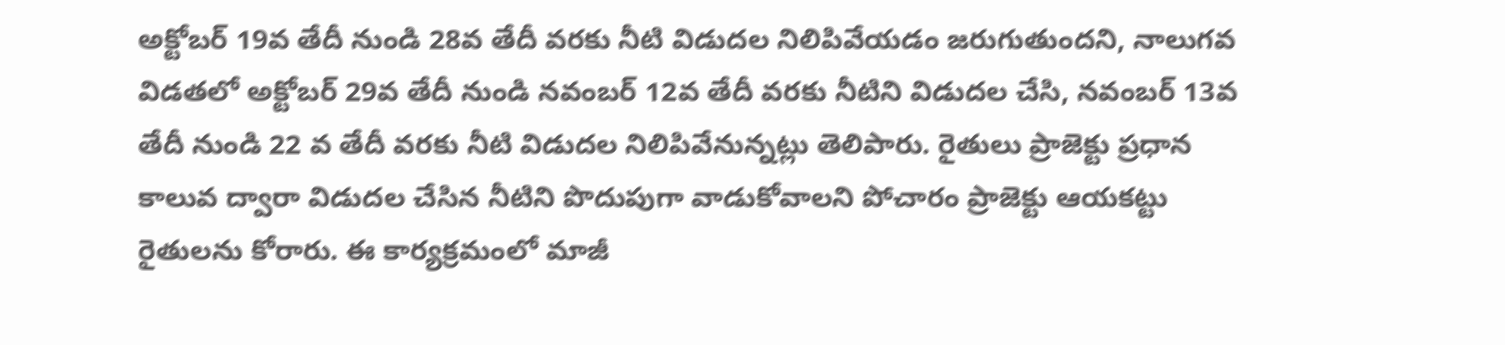అక్టోబర్ 19వ తేదీ నుండి 28వ తేదీ వరకు నీటి విడుదల నిలిపివేయడం జరుగుతుందని, నాలుగవ విడతలో అక్టోబర్ 29వ తేదీ నుండి నవంబర్ 12వ తేదీ వరకు నీటిని విడుదల చేసి, నవంబర్ 13వ తేదీ నుండి 22 వ తేదీ వరకు నీటి విడుదల నిలిపివేనున్నట్లు తెలిపారు. రైతులు ప్రాజెక్టు ప్రధాన కాలువ ద్వారా విడుదల చేసిన నీటిని పొదుపుగా వాడుకోవాలని పోచారం ప్రాజెక్టు ఆయకట్టు రైతులను కోరారు. ఈ కార్యక్రమంలో మాజీ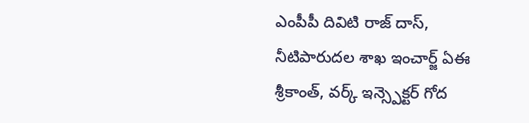ఎంపీపీ దివిటి రాజ్ దాస్, నీటిపారుదల శాఖ ఇంచార్జ్ ఏఈ శ్రీకాంత్, వర్క్ ఇన్స్పెక్టర్ గోద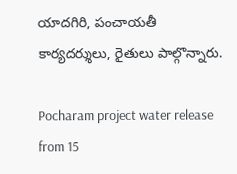యాదగిరి, పంచాయతీ కార్యదర్శులు, రైతులు పాల్గొన్నారు.

Pocharam project water release from 15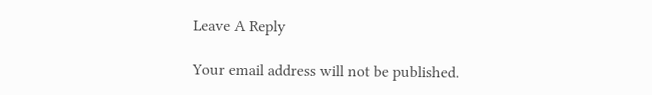Leave A Reply

Your email address will not be published.